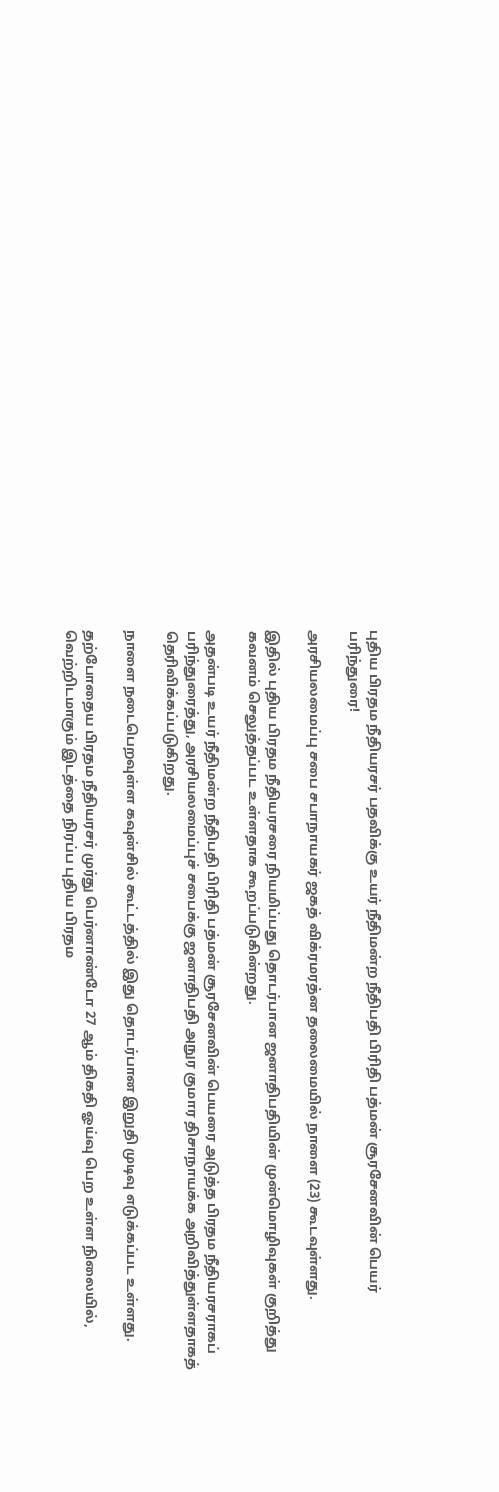புதிய பிரதம நீதியரசர் பதவிக்கு உயர் நீதிமன்ற நீதிபதி பிரிதி பத்மன் சூரசேனவின் பெயர் பரிந்துரை!

அரசியலமைப்பு சபை சபாநாயகர் ஜகத் விக்ரமரத்ன தலைமையில் நாளை (23) கூடவுள்ளது.

இதில் புதிய பிரதம நீதியரசரை நியமிப்பது தொடர்பான ஜனாதிபதியின் முன்மொழிவுகள் குறித்து கவனம் செலுத்தப்பட உள்ளதாக கூறப்படுகின்றது.

அதன்படி உயர் நீதிமன்ற நீதிபதி பிரிதி பத்மன் சூரசேனவின் பெயரை அடுத்த பிரதம நீதியரசராகப் பரிந்துரைத்து, அரசியலமைப்புச் சபைக்கு ஜனாதிபதி அநுர குமார திசாநாயக்க அறிவித்துள்ளதாகத் தெரிவிக்கப்படுகிறது.

நாளை நடைபெறவுள்ள கவுன்சில் கூட்டத்தில் இது தொடர்பான இறுதி முடிவு எடுக்கப்பட உள்ளது.

தற்போதைய பிரதம நீதியரசர் முர்து பெர்னாண்டோ 27 ஆம் திகதி ஓய்வு பெற உள்ள நிலையில், வெற்றிடமாகும் இடத்தை நிரப்ப புதிய பிரதம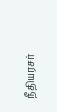நீதியரசர்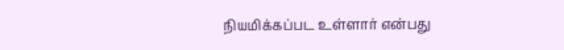நியமிக்கப்பட உள்ளார் என்பது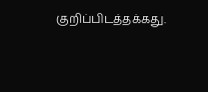குறிப்பிடத்தக்கது.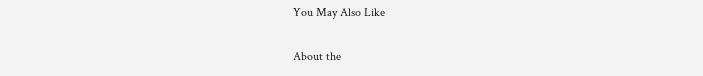You May Also Like

About the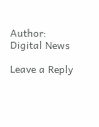Author: Digital News

Leave a Reply